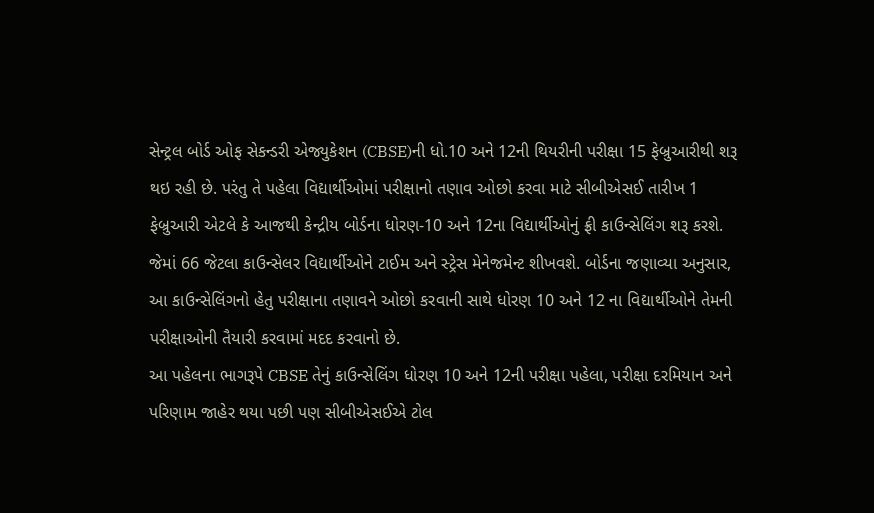સેન્ટ્રલ બોર્ડ ઓફ સેકન્ડરી એજ્યુકેશન (CBSE)ની ધો.10 અને 12ની થિયરીની પરીક્ષા 15 ફેબ્રુઆરીથી શરૂ થઇ રહી છે. પરંતુ તે પહેલા વિદ્યાર્થીઓમાં પરીક્ષાનો તણાવ ઓછો કરવા માટે સીબીએસઈ તારીખ 1 ફેબ્રુઆરી એટલે કે આજથી કેન્દ્રીય બોર્ડના ધોરણ-10 અને 12ના વિદ્યાર્થીઓનું ફ્રી કાઉન્સેલિંગ શરૂ કરશે. જેમાં 66 જેટલા કાઉન્સેલર વિદ્યાર્થીઓને ટાઈમ અને સ્ટ્રેસ મેનેજમેન્ટ શીખવશે. બોર્ડના જણાવ્યા અનુસાર, આ કાઉન્સેલિંગનો હેતુ પરીક્ષાના તણાવને ઓછો કરવાની સાથે ધોરણ 10 અને 12 ના વિદ્યાર્થીઓને તેમની પરીક્ષાઓની તૈયારી કરવામાં મદદ કરવાનો છે.
આ પહેલના ભાગરૂપે CBSE તેનું કાઉન્સેલિંગ ધોરણ 10 અને 12ની પરીક્ષા પહેલા, પરીક્ષા દરમિયાન અને પરિણામ જાહેર થયા પછી પણ સીબીએસઈએ ટોલ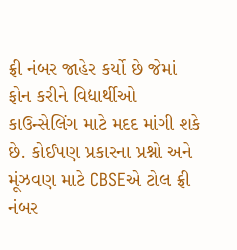ફ્રી નંબર જાહેર કર્યો છે જેમાં ફોન કરીને વિદ્યાર્થીઓ કાઉન્સેલિંગ માટે મદદ માંગી શકે છે. કોઈપણ પ્રકારના પ્રશ્નો અને મૂંઝવણ માટે CBSEએ ટોલ ફ્રી નંબર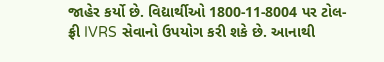જાહેર કર્યો છે. વિદ્યાર્થીઓ 1800-11-8004 પર ટોલ-ફ્રી IVRS સેવાનો ઉપયોગ કરી શકે છે. આનાથી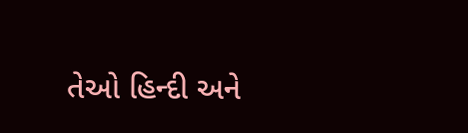તેઓ હિન્દી અને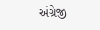અંગ્રેજી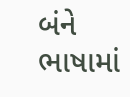બંને ભાષામાં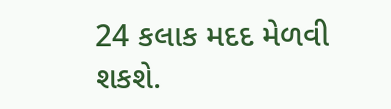24 કલાક મદદ મેળવી શકશે.